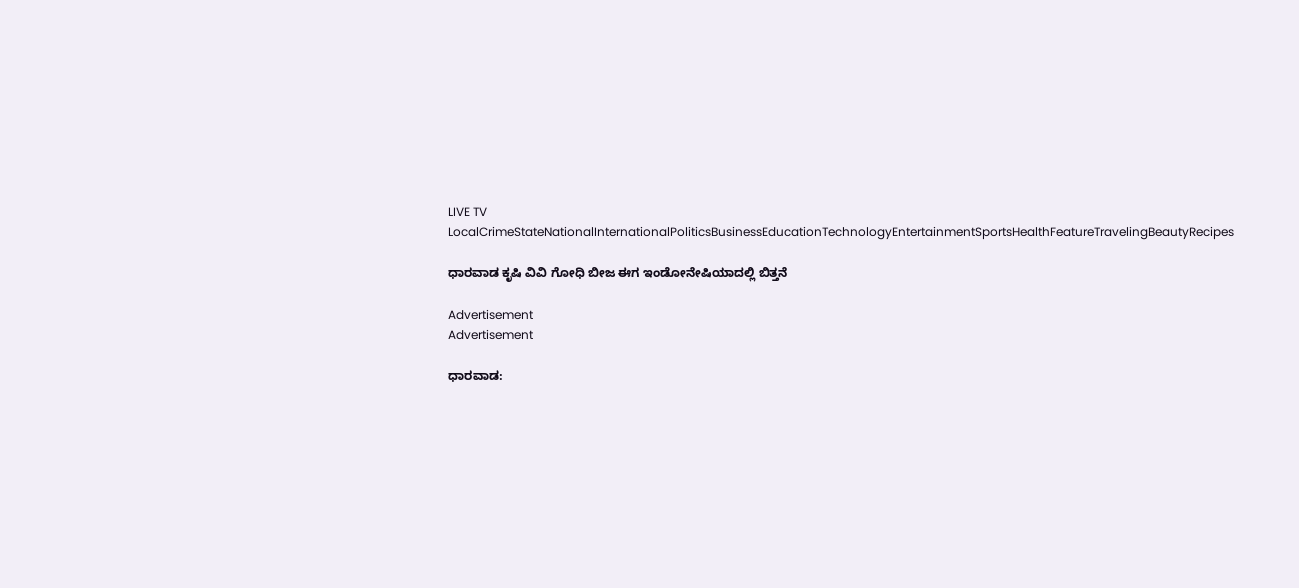LIVE TV LocalCrimeStateNationalInternationalPoliticsBusinessEducationTechnologyEntertainmentSportsHealthFeatureTravelingBeautyRecipes

ಧಾರವಾಡ ಕೃಷಿ ವಿವಿ ಗೋಧಿ‌ ಬೀಜ ಈಗ ಇಂಡೋನೇಷಿಯಾದಲ್ಲಿ ಬಿತ್ತನೆ

Advertisement
Advertisement

ಧಾರವಾಡ: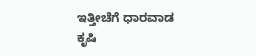ಇತ್ತೀಚೆಗೆ ಧಾರವಾಡ ಕೃಷಿ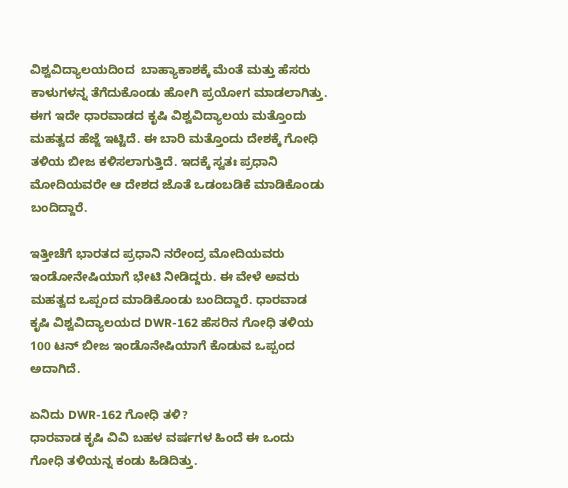ವಿಶ್ವವಿದ್ಯಾಲಯದಿಂದ  ಬಾಹ್ಯಾಕಾಶಕ್ಕೆ ಮೆಂತೆ ಮತ್ತು ಹೆಸರು ಕಾಳುಗಳನ್ನ ತೆಗೆದುಕೊಂಡು ಹೋಗಿ ಪ್ರಯೋಗ ಮಾಡಲಾಗಿತ್ತು. ಈಗ ಇದೇ ಧಾರವಾಡದ ಕೃಷಿ ವಿಶ್ವವಿದ್ಯಾಲಯ ಮತ್ತೊಂದು ಮಹತ್ವದ ಹೆಜ್ಜೆ ಇಟ್ಟಿದೆ. ಈ ಬಾರಿ ಮತ್ತೊಂದು ದೇಶಕ್ಕೆ ಗೋಧಿ ತಳಿಯ ಬೀಜ ಕಳಿಸಲಾಗುತ್ತಿದೆ. ಇದಕ್ಕೆ ಸ್ವತಃ ಪ್ರಧಾನಿ ಮೋದಿಯವರೇ ಆ ದೇಶದ ಜೊತೆ ಒಡಂಬಡಿಕೆ ಮಾಡಿಕೊಂಡು ಬಂದಿದ್ದಾರೆ.

ಇತ್ತೀಚೆಗೆ ಭಾರತದ ಪ್ರಧಾನಿ ನರೇಂದ್ರ ಮೋದಿಯವರು ಇಂಡೋನೇಷಿಯಾಗೆ ಭೇಟಿ ನೀಡಿದ್ದರು. ಈ ವೇಳೆ ಅವರು ಮಹತ್ವದ ಒಪ್ಪಂದ ಮಾಡಿಕೊಂಡು ಬಂದಿದ್ದಾರೆ. ಧಾರವಾಡ ಕೃಷಿ ವಿಶ್ವವಿದ್ಯಾಲಯದ DWR-162 ಹೆಸರಿನ ಗೋಧಿ ತಳಿಯ 100 ಟನ್ ಬೀಜ ಇಂಡೊನೇಷಿಯಾಗೆ ಕೊಡುವ ಒಪ್ಪಂದ ಅದಾಗಿದೆ.

ಏನಿದು DWR-162 ಗೋಧಿ ತಳಿ?
ಧಾರವಾಡ ಕೃಷಿ ವಿವಿ ಬಹಳ ವರ್ಷಗಳ ಹಿಂದೆ ಈ ಒಂದು ಗೋಧಿ ತಳಿಯನ್ನ ಕಂಡು ಹಿಡಿದಿತ್ತು.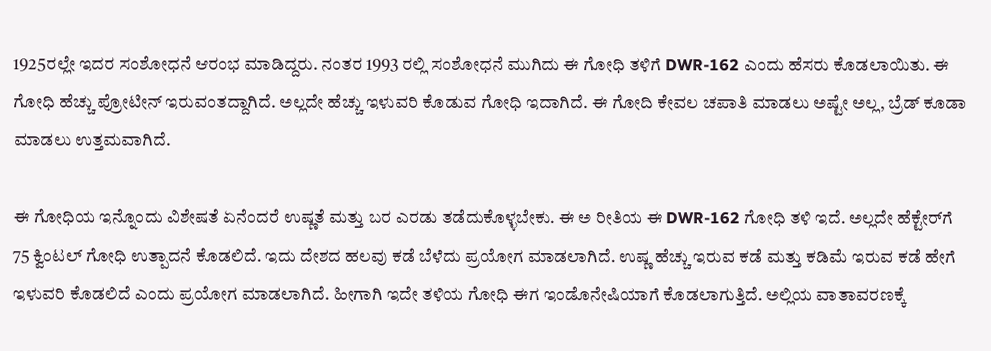1925ರಲ್ಲೇ ಇದರ ಸಂಶೋಧನೆ ಆರಂಭ ಮಾಡಿದ್ದರು. ನಂತರ 1993 ರಲ್ಲಿ ಸಂಶೋಧನೆ ಮುಗಿದು ಈ ಗೋಧಿ ತಳಿಗೆ DWR-162 ಎಂದು ಹೆಸರು ಕೊಡಲಾಯಿತು. ಈ‌ ಗೋಧಿ ಹೆಚ್ಚು ಪ್ರೋಟೀನ್ ಇರುವಂತದ್ದಾಗಿದೆ. ಅಲ್ಲದೇ ಹೆಚ್ಚು ಇಳುವರಿ ಕೊಡುವ ಗೋಧಿ ಇದಾಗಿದೆ. ಈ ಗೋದಿ ಕೇವಲ ಚಪಾತಿ ಮಾಡಲು ಅಷ್ಟೇ ಅಲ್ಲ, ಬ್ರೆಡ್ ಕೂಡಾ ಮಾಡಲು ಉತ್ತಮವಾಗಿದೆ.

ಈ ಗೋಧಿಯ ಇನ್ನೊಂದು ವಿಶೇಷತೆ ಏನೆಂದರೆ ಉಷ್ಣತೆ ಮತ್ತು ಬರ ಎರಡು ತಡೆದುಕೊಳ್ಳಬೇಕು. ಈ ಅ ರೀತಿಯ ಈ DWR-162 ಗೋಧಿ ತಳಿ‌ ಇದೆ. ಅಲ್ಲದೇ ಹೆಕ್ಟೇರ್‌ಗೆ 75 ಕ್ವಿಂಟಲ್ ಗೋಧಿ ಉತ್ಪಾದನೆ ಕೊಡಲಿದೆ. ಇದು ದೇಶದ ಹಲವು ಕಡೆ ಬೆಳೆದು ಪ್ರಯೋಗ ಮಾಡಲಾಗಿದೆ. ಉಷ್ಣ ಹೆಚ್ಚು ಇರುವ ಕಡೆ ಮತ್ತು ಕಡಿಮೆ ಇರುವ ಕಡೆ ಹೇಗೆ ಇಳುವರಿ‌ ಕೊಡಲಿದೆ ಎಂದು ಪ್ರಯೋಗ ಮಾಡಲಾಗಿದೆ. ಹೀಗಾಗಿ ಇದೇ ತಳಿಯ ಗೋಧಿ ಈಗ ಇಂಡೊನೇಷಿಯಾಗೆ ಕೊಡಲಾಗುತ್ತಿದೆ. ಅಲ್ಲಿ‌ಯ ವಾತಾವರಣಕ್ಕೆ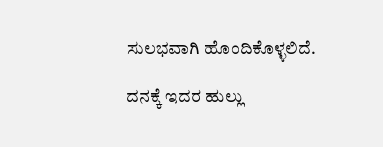ಸುಲಭವಾಗಿ ಹೊಂದಿಕೊಳ್ಳಲಿದೆ.

ದನಕ್ಕೆ ಇದರ ಹುಲ್ಲು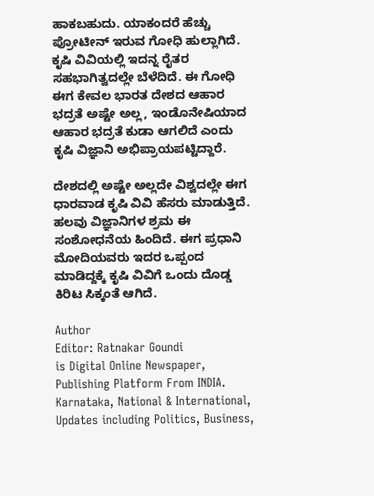ಹಾಕಬಹುದು. ಯಾಕಂದರೆ ಹೆಚ್ಚು ಪ್ರೋಟೀನ್ ಇರುವ ಗೋಧಿ‌‌ ಹುಲ್ಲಾಗಿದೆ. ಕೃಷಿ ವಿವಿಯಲ್ಲಿ ಇದನ್ನ ರೈತರ ಸಹಭಾಗಿತ್ವದಲ್ಲೇ‌ ಬೆಳೆದಿದೆ. ಈ‌ ಗೋಧಿ ಈಗ ಕೇವಲ ಭಾರತ ದೇಶದ ಆಹಾರ ಭದ್ರತೆ ಅಷ್ಟೇ ಅಲ್ಲ, ಇಂಡೊನೇಷಿಯಾದ ಆಹಾರ ಭದ್ರತೆ ಕುಡಾ ಆಗಲಿದೆ ಎಂದು ಕೃಷಿ ವಿಜ್ಞಾನಿ‌ ಅಭಿಪ್ರಾಯಪಟ್ಟಿದ್ದಾರೆ.

ದೇಶದಲ್ಲಿ ಅಷ್ಟೇ ಅಲ್ಲದೇ ವಿಶ್ವದಲ್ಲೇ‌ ಈಗ ಧಾರವಾಡ ಕೃಷಿ‌ ವಿವಿ ಹೆಸರು ಮಾಡುತ್ತಿದೆ. ಹಲವು ವಿಜ್ಞಾನಿಗಳ ಶ್ರಮ ಈ ಸಂಶೋಧನೆಯ ಹಿಂದಿದೆ. ಈಗ ಪ್ರಧಾನಿ ಮೋದಿಯವರು ಇದರ ಒಪ್ಪಂದ ಮಾಡಿದ್ದಕ್ಕೆ ಕೃಷಿ ವಿವಿಗೆ ಒಂದು ದೊಡ್ಡ‌ ಕಿರಿಟ ಸಿಕ್ಕಂತೆ ಆಗಿದೆ.

Author
Editor: Ratnakar Goundi
is Digital Online Newspaper, Publishing Platform From INDIA. Karnataka, National & International, Updates including Politics, Business,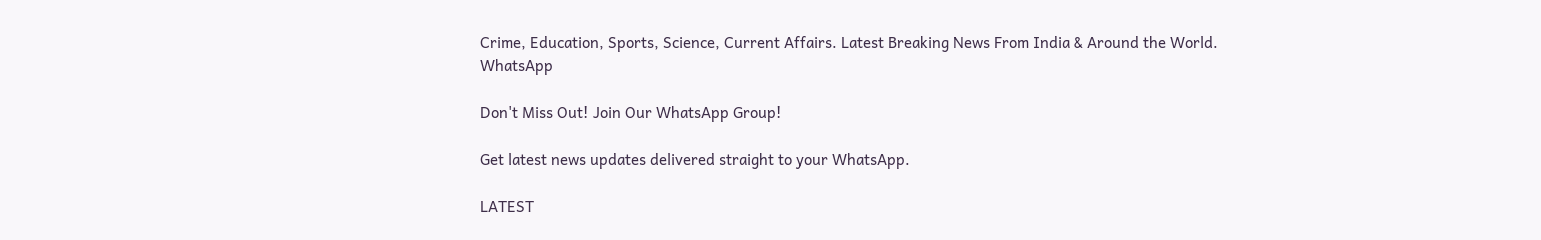Crime, Education, Sports, Science, Current Affairs. Latest Breaking News From India & Around the World.
WhatsApp

Don't Miss Out! Join Our WhatsApp Group!

Get latest news updates delivered straight to your WhatsApp.

LATEST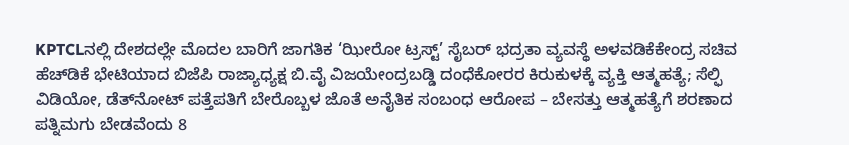KPTCLನಲ್ಲಿ ದೇಶದಲ್ಲೇ ಮೊದಲ ಬಾರಿಗೆ ಜಾಗತಿಕ ‘ಝೀರೋ ಟ್ರಸ್ಟ್’ ಸೈಬರ್ ಭದ್ರತಾ ವ್ಯವಸ್ಥೆ ಅಳವಡಿಕೆಕೇಂದ್ರ ಸಚಿವ ಹೆಚ್‌ಡಿಕೆ ಭೇಟಿಯಾದ ಬಿಜೆಪಿ ರಾಜ್ಯಾಧ್ಯಕ್ಷ ಬಿ.ವೈ ವಿಜಯೇಂದ್ರಬಡ್ಡಿ ದಂಧೆಕೋರರ ಕಿರುಕುಳಕ್ಕೆ ವ್ಯಕ್ತಿ ಆತ್ಮಹತ್ಯೆ; ಸೆಲ್ಫಿ ವಿಡಿಯೋ, ಡೆತ್‌ನೋಟ್ ಪತ್ತೆಪತಿಗೆ ಬೇರೊಬ್ಬಳ ಜೊತೆ ಅನೈತಿಕ ಸಂಬಂಧ ಆರೋಪ – ಬೇಸತ್ತು ಆತ್ಮಹತ್ಯೆಗೆ ಶರಣಾದ ಪತ್ನಿಮಗು ಬೇಡವೆಂದು 8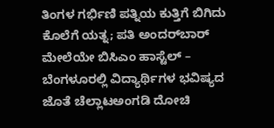ತಿಂಗಳ ಗರ್ಭಿಣಿ ಪತ್ನಿಯ ಕುತ್ತಿಗೆ ಬಿಗಿದು ಕೊಲೆಗೆ ಯತ್ನ; ಪತಿ ಅಂದರ್‌ಬಾರ್ ಮೇಲೆಯೇ ಬಿಸಿಎಂ ಹಾಸ್ಟೆಲ್‌ – ಬೆಂಗಳೂರಲ್ಲಿ ವಿದ್ಯಾರ್ಥಿಗಳ ಭವಿಷ್ಯದ ಜೊತೆ ಚೆಲ್ಲಾಟಅಂಗಡಿ ದೋಚಿ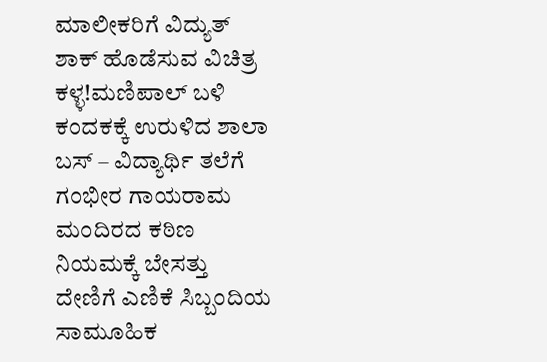ಮಾಲೀಕರಿಗೆ ವಿದ್ಯುತ್‌ ಶಾಕ್‌ ಹೊಡೆಸುವ ವಿಚಿತ್ರ ಕಳ್ಳ!ಮಣಿಪಾಲ್‌ ಬಳಿ ಕಂದಕಕ್ಕೆ ಉರುಳಿದ ಶಾಲಾ ಬಸ್ – ವಿದ್ಯಾರ್ಥಿ ತಲೆಗೆ ಗಂಭೀರ ಗಾಯರಾಮ ಮಂದಿರದ ಕಠಿಣ ನಿಯಮಕ್ಕೆ ಬೇಸತ್ತು ದೇಣಿಗೆ ಎಣಿಕೆ ಸಿಬ್ಬಂದಿಯ ಸಾಮೂಹಿಕ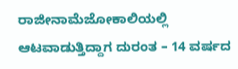ರಾಜೀನಾಮೆಜೋಕಾಲಿಯಲ್ಲಿ ಆಟವಾಡುತ್ತಿದ್ದಾಗ ದುರಂತ – 14 ವರ್ಷದ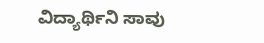ವಿದ್ಯಾರ್ಥಿನಿ ಸಾವು